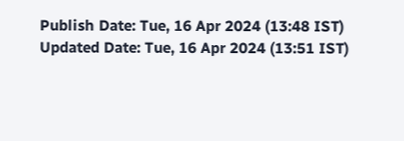Publish Date: Tue, 16 Apr 2024 (13:48 IST)
Updated Date: Tue, 16 Apr 2024 (13:51 IST)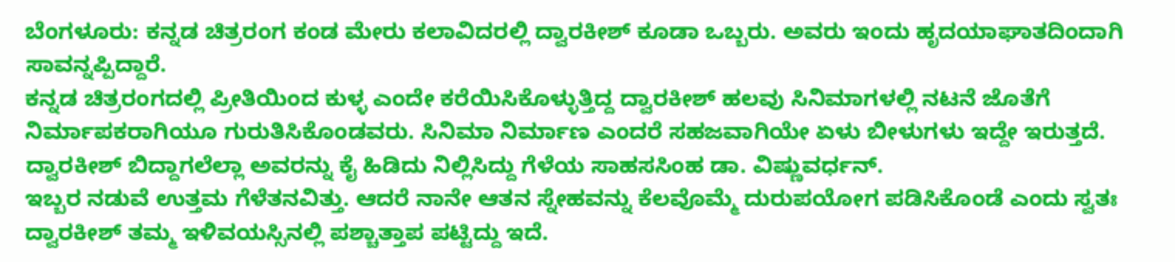ಬೆಂಗಳೂರು: ಕನ್ನಡ ಚಿತ್ರರಂಗ ಕಂಡ ಮೇರು ಕಲಾವಿದರಲ್ಲಿ ದ್ವಾರಕೀಶ್ ಕೂಡಾ ಒಬ್ಬರು. ಅವರು ಇಂದು ಹೃದಯಾಘಾತದಿಂದಾಗಿ ಸಾವನ್ನಪ್ಪಿದ್ದಾರೆ.
ಕನ್ನಡ ಚಿತ್ರರಂಗದಲ್ಲಿ ಪ್ರೀತಿಯಿಂದ ಕುಳ್ಳ ಎಂದೇ ಕರೆಯಿಸಿಕೊಳ್ಳುತ್ತಿದ್ದ ದ್ವಾರಕೀಶ್ ಹಲವು ಸಿನಿಮಾಗಳಲ್ಲಿ ನಟನೆ ಜೊತೆಗೆ ನಿರ್ಮಾಪಕರಾಗಿಯೂ ಗುರುತಿಸಿಕೊಂಡವರು. ಸಿನಿಮಾ ನಿರ್ಮಾಣ ಎಂದರೆ ಸಹಜವಾಗಿಯೇ ಏಳು ಬೀಳುಗಳು ಇದ್ದೇ ಇರುತ್ತದೆ. ದ್ವಾರಕೀಶ್ ಬಿದ್ದಾಗಲೆಲ್ಲಾ ಅವರನ್ನು ಕೈ ಹಿಡಿದು ನಿಲ್ಲಿಸಿದ್ದು ಗೆಳೆಯ ಸಾಹಸಸಿಂಹ ಡಾ. ವಿಷ್ಣುವರ್ಧನ್.
ಇಬ್ಬರ ನಡುವೆ ಉತ್ತಮ ಗೆಳೆತನವಿತ್ತು. ಆದರೆ ನಾನೇ ಆತನ ಸ್ನೇಹವನ್ನು ಕೆಲವೊಮ್ಮೆ ದುರುಪಯೋಗ ಪಡಿಸಿಕೊಂಡೆ ಎಂದು ಸ್ವತಃ ದ್ವಾರಕೀಶ್ ತಮ್ಮ ಇಳಿವಯಸ್ಸಿನಲ್ಲಿ ಪಶ್ಚಾತ್ತಾಪ ಪಟ್ಟಿದ್ದು ಇದೆ.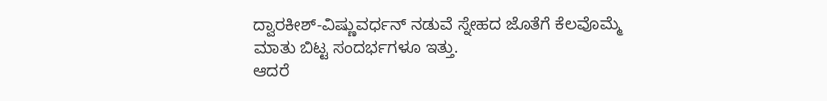ದ್ವಾರಕೀಶ್-ವಿಷ್ಣುವರ್ಧನ್ ನಡುವೆ ಸ್ನೇಹದ ಜೊತೆಗೆ ಕೆಲವೊಮ್ಮೆ ಮಾತು ಬಿಟ್ಟ ಸಂದರ್ಭಗಳೂ ಇತ್ತು.
ಆದರೆ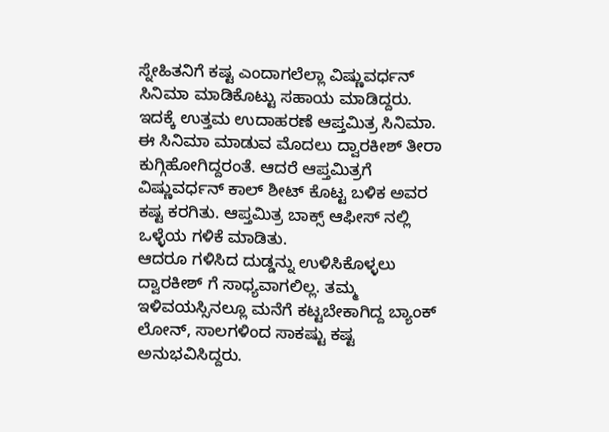ಸ್ನೇಹಿತನಿಗೆ ಕಷ್ಟ ಎಂದಾಗಲೆಲ್ಲಾ ವಿಷ್ಣುವರ್ಧನ್ ಸಿನಿಮಾ ಮಾಡಿಕೊಟ್ಟು ಸಹಾಯ ಮಾಡಿದ್ದರು. ಇದಕ್ಕೆ ಉತ್ತಮ ಉದಾಹರಣೆ ಆಪ್ತಮಿತ್ರ ಸಿನಿಮಾ. ಈ ಸಿನಿಮಾ ಮಾಡುವ ಮೊದಲು ದ್ವಾರಕೀಶ್ ತೀರಾ ಕುಗ್ಗಿಹೋಗಿದ್ದರಂತೆ. ಆದರೆ ಆಪ್ತಮಿತ್ರಗೆ ವಿಷ್ಣುವರ್ಧನ್ ಕಾಲ್ ಶೀಟ್ ಕೊಟ್ಟ ಬಳಿಕ ಅವರ ಕಷ್ಟ ಕರಗಿತು. ಆಪ್ತಮಿತ್ರ ಬಾಕ್ಸ್ ಆಫೀಸ್ ನಲ್ಲಿ ಒಳ್ಳೆಯ ಗಳಿಕೆ ಮಾಡಿತು.
ಆದರೂ ಗಳಿಸಿದ ದುಡ್ಡನ್ನು ಉಳಿಸಿಕೊಳ್ಳಲು ದ್ವಾರಕೀಶ್ ಗೆ ಸಾಧ್ಯವಾಗಲಿಲ್ಲ. ತಮ್ಮ ಇಳಿವಯಸ್ಸಿನಲ್ಲೂ ಮನೆಗೆ ಕಟ್ಟಬೇಕಾಗಿದ್ದ ಬ್ಯಾಂಕ್ ಲೋನ್, ಸಾಲಗಳಿಂದ ಸಾಕಷ್ಟು ಕಷ್ಟ ಅನುಭವಿಸಿದ್ದರು.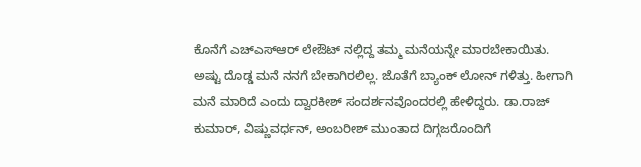ಕೊನೆಗೆ ಎಚ್ಎಸ್ಆರ್ ಲೇಔಟ್ ನಲ್ಲಿದ್ದ ತಮ್ಮ ಮನೆಯನ್ನೇ ಮಾರಬೇಕಾಯಿತು.
ಅಷ್ಟು ದೊಡ್ಡ ಮನೆ ನನಗೆ ಬೇಕಾಗಿರಲಿಲ್ಲ. ಜೊತೆಗೆ ಬ್ಯಾಂಕ್ ಲೋನ್ ಗಳಿತ್ತು. ಹೀಗಾಗಿ ಮನೆ ಮಾರಿದೆ ಎಂದು ದ್ವಾರಕೀಶ್ ಸಂದರ್ಶನವೊಂದರಲ್ಲಿ ಹೇಳಿದ್ದರು. ಡಾ.ರಾಜ್ ಕುಮಾರ್, ವಿಷ್ಣುವರ್ಧನ್, ಅಂಬರೀಶ್ ಮುಂತಾದ ದಿಗ್ಗಜರೊಂದಿಗೆ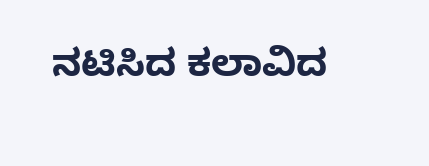ನಟಿಸಿದ ಕಲಾವಿದ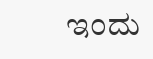ಇಂದು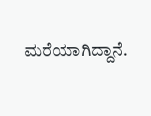ಮರೆಯಾಗಿದ್ದಾನೆ.